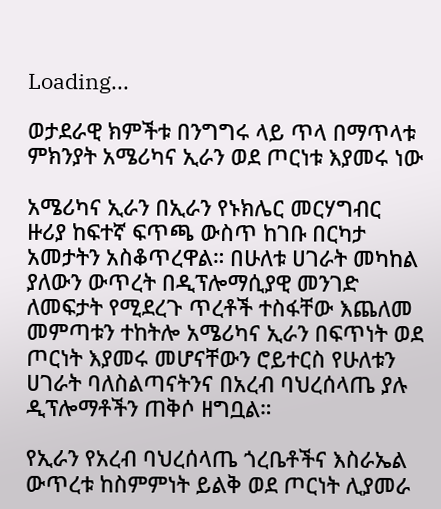Loading...

ወታደራዊ ክምችቱ በንግግሩ ላይ ጥላ በማጥላቱ ምክንያት አሜሪካና ኢራን ወደ ጦርነቱ እያመሩ ነው

አሜሪካና ኢራን በኢራን የኑክሌር መርሃግብር ዙሪያ ከፍተኛ ፍጥጫ ውስጥ ከገቡ በርካታ አመታትን አስቆጥረዋል። በሁለቱ ሀገራት መካከል ያለውን ውጥረት በዲፕሎማሲያዊ መንገድ ለመፍታት የሚደረጉ ጥረቶች ተስፋቸው እጨለመ መምጣቱን ተከትሎ አሜሪካና ኢራን በፍጥነት ወደ ጦርነት እያመሩ መሆናቸውን ሮይተርስ የሁለቱን ሀገራት ባለስልጣናትንና በአረብ ባህረሰላጤ ያሉ ዲፕሎማቶችን ጠቅሶ ዘግቧል።

የኢራን የአረብ ባህረሰላጤ ጎረቤቶችና እስራኤል ውጥረቱ ከስምምነት ይልቅ ወደ ጦርነት ሊያመራ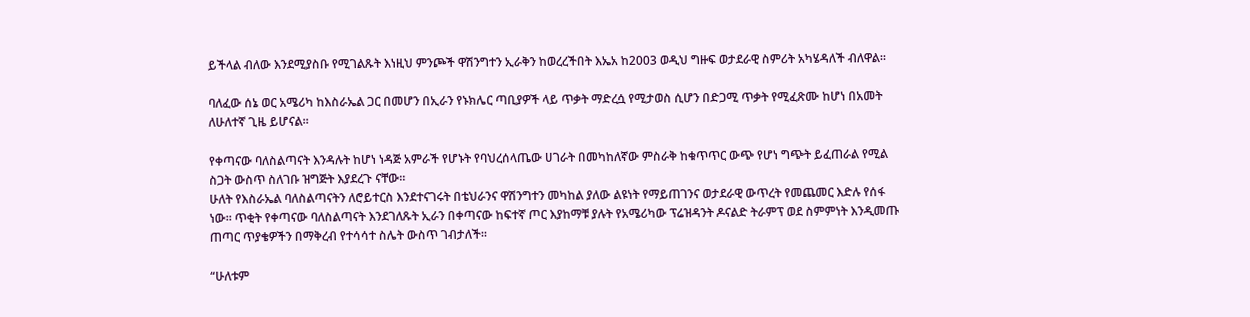ይችላል ብለው እንደሚያስቡ የሚገልጹት እነዚህ ምንጮች ዋሽንግተን ኢራቅን ከወረረችበት እኤአ ከ2003 ወዲህ ግዙፍ ወታደራዊ ስምሪት አካሄዳለች ብለዋል።

ባለፈው ሰኔ ወር አሜሪካ ከእስራኤል ጋር በመሆን በኢራን የኑክሌር ጣቢያዎች ላይ ጥቃት ማድረሷ የሚታወስ ሲሆን በድጋሚ ጥቃት የሚፈጽሙ ከሆነ በአመት ለሁለተኛ ጊዜ ይሆናል።

የቀጣናው ባለስልጣናት እንዳሉት ከሆነ ነዳጅ አምራች የሆኑት የባህረሰላጤው ሀገራት በመካከለኛው ምስራቅ ከቁጥጥር ውጭ የሆነ ግጭት ይፈጠራል የሚል ስጋት ውስጥ ስለገቡ ዝግጅት እያደረጉ ናቸው።
ሁለት የእስራኤል ባለስልጣናትን ለሮይተርስ እንደተናገሩት በቴህራንና ዋሽንግተን መካከል ያለው ልዩነት የማይጠገንና ወታደራዊ ውጥረት የመጨመር እድሉ የሰፋ ነው። ጥቂት የቀጣናው ባለስልጣናት እንደገለጹት ኢራን በቀጣናው ከፍተኛ ጦር እያከማቹ ያሉት የአሜሪካው ፕሬዝዳንት ዶናልድ ትራምፕ ወደ ስምምነት እንዲመጡ ጠጣር ጥያቄዎችን በማቅረብ የተሳሳተ ስሌት ውስጥ ገብታለች።

“ሁለቱም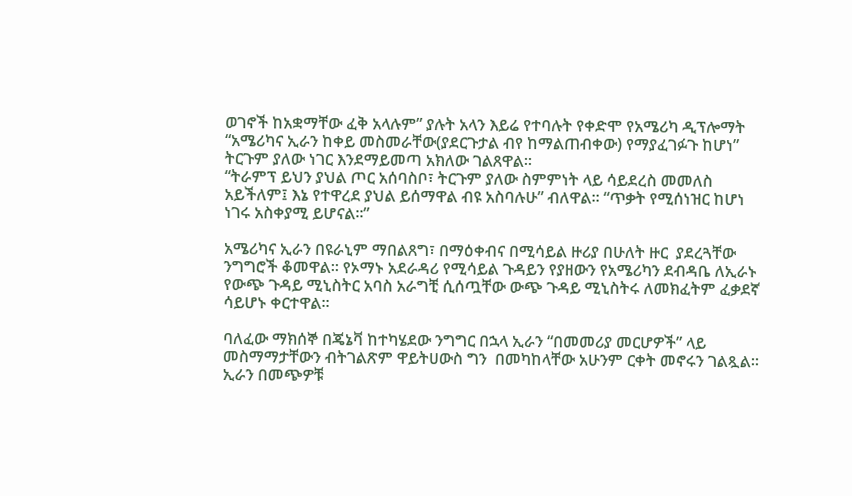ወገኖች ከአቋማቸው ፈቅ አላሉም” ያሉት አላን እይሬ የተባሉት የቀድሞ የአሜሪካ ዲፕሎማት “አሜሪካና ኢራን ከቀይ መስመራቸው(ያደርጉታል ብየ ከማልጠብቀው) የማያፈገፉጉ ከሆነ” ትርጉም ያለው ነገር እንደማይመጣ አክለው ገልጸዋል።
“ትራምፕ ይህን ያህል ጦር አሰባስቦ፣ ትርጉም ያለው ስምምነት ላይ ሳይደረስ መመለስ አይችለም፤ እኔ የተዋረደ ያህል ይሰማዋል ብዩ አስባሉሁ” ብለዋል። “ጥቃት የሚሰነዝር ከሆነ ነገሩ አስቀያሚ ይሆናል።”

አሜሪካና ኢራን በዩራኒም ማበልጸግ፣ በማዕቀብና በሚሳይል ዙሪያ በሁለት ዙር  ያደረጓቸው ንግግሮች ቆመዋል። የኦማኑ አደራዳሪ የሚሳይል ጉዳይን የያዘውን የአሜሪካን ደብዳቤ ለኢራኑ የውጭ ጉዳይ ሚኒስትር አባስ አራግቺ ሲሰጧቸው ውጭ ጉዳይ ሚኒስትሩ ለመክፈትም ፈቃደኛ ሳይሆኑ ቀርተዋል።

ባለፈው ማክሰኞ በጄኔቫ ከተካሄደው ንግግር በኋላ ኢራን “በመመሪያ መርሆዎች” ላይ መስማማታቸውን ብትገልጽም ዋይትሀውስ ግን  በመካከላቸው አሁንም ርቀት መኖሩን ገልጿል። ኢራን በመጭዎቹ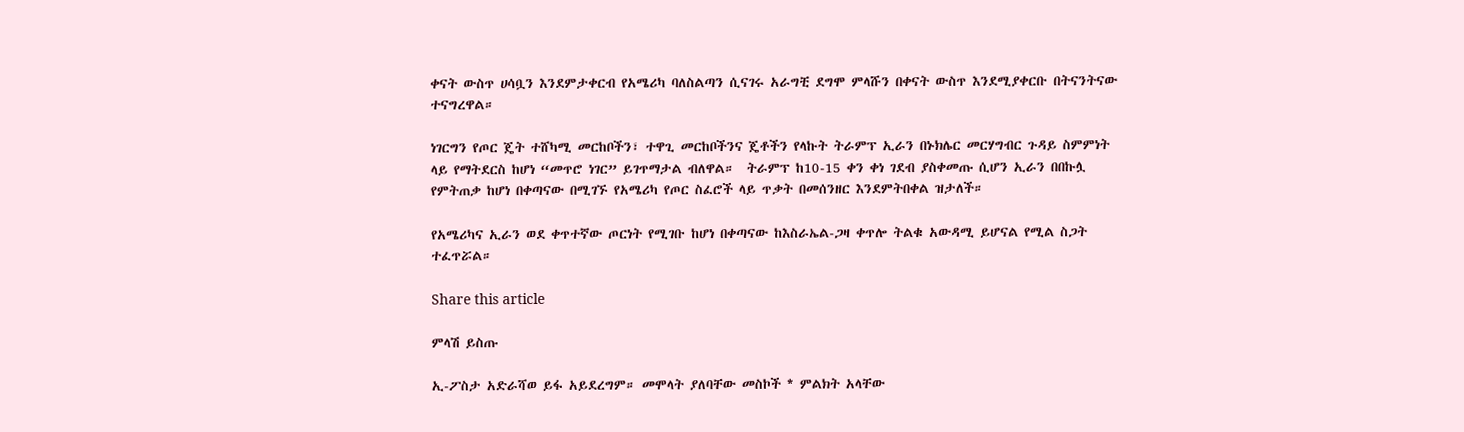ቀናት ውስጥ ሀሳቧን እንደምታቀርብ የአሜሪካ ባለስልጣን ሲናገሩ አራግቺ ደግሞ ምላሹን በቀናት ውስጥ እንደሚያቀርቡ በትናንትናው ተናግረዋል።

ነገርግን የጦር ጄት ተሸካሚ መርከቦችን፣ ተዋጊ መርከቦችንና ጄቶችን የላኩት ትራምፕ ኢራን በኑክሌር መርሃግብር ጉዳይ ስምምነት ላይ የማትደርስ ከሆነ “መጥሮ ነገር” ይገጥማታል ብለዋል።  ትራምፕ ከ10-15 ቀን ቀነ ገደብ ያስቀመጡ ሲሆን ኢራን በበኩሏ የምትጠቃ ከሆነ በቀጣናው በሚገኙ የአሜሪካ የጦር ስፈሮች ላይ ጥቃት በመሰንዘር እንደምትበቀል ዝታለች።

የአሜሪካና ኢራን ወደ ቀጥተኛው ጦርነት የሚገቡ ከሆነ በቀጣናው ከእስራኤል-ጋዛ ቀጥሎ ትልቁ አውዳሚ ይሆናል የሚል ስጋት ተፈጥሯል።

Share this article

ምላሽ ይስጡ

ኢ-ፖስታ አድራሻወ ይፋ አይደረግም። መሞላት ያለባቸው መስኮች * ምልክት አላቸው